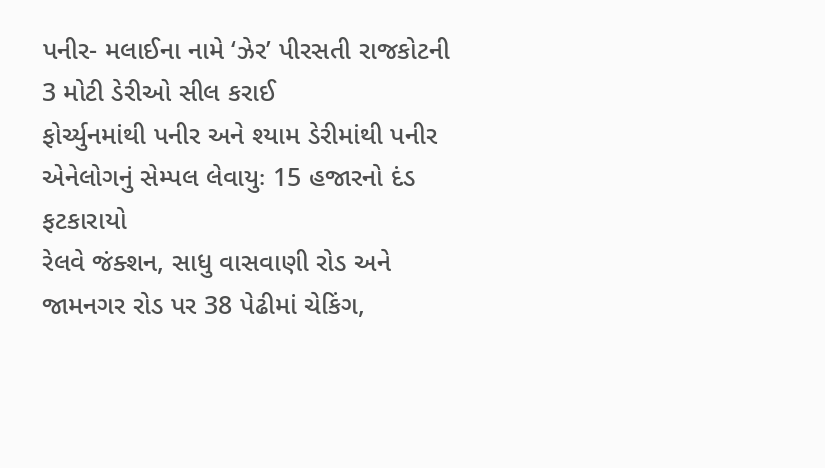પનીર- મલાઈના નામે ‘ઝેર’ પીરસતી રાજકોટની 3 મોટી ડેરીઓ સીલ કરાઈ
ફોર્ચ્યુનમાંથી પનીર અને શ્યામ ડેરીમાંથી પનીર એનેલોગનું સેમ્પલ લેવાયુઃ 15 હજારનો દંડ ફટકારાયો
રેલવે જંક્શન, સાધુ વાસવાણી રોડ અને જામનગર રોડ પર 38 પેઢીમાં ચેકિંગ,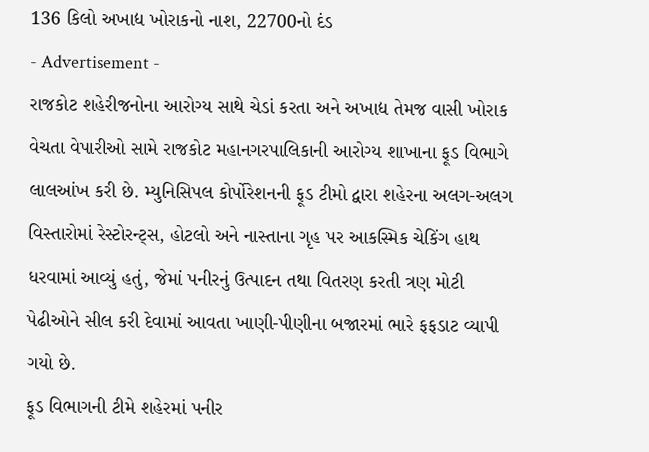136 કિલો અખાદ્ય ખોરાકનો નાશ, 22700નો દંડ
- Advertisement -
રાજકોટ શહેરીજનોના આરોગ્ય સાથે ચેડાં કરતા અને અખાદ્ય તેમજ વાસી ખોરાક વેચતા વેપારીઓ સામે રાજકોટ મહાનગરપાલિકાની આરોગ્ય શાખાના ફૂડ વિભાગે લાલઆંખ કરી છે. મ્યુનિસિપલ કોર્પોરેશનની ફૂડ ટીમો દ્વારા શહેરના અલગ-અલગ વિસ્તારોમાં રેસ્ટોરન્ટ્સ, હોટલો અને નાસ્તાના ગૃહ પર આકસ્મિક ચેકિંગ હાથ ધરવામાં આવ્યું હતું, જેમાં પનીરનું ઉત્પાદન તથા વિતરણ કરતી ત્રણ મોટી પેઢીઓને સીલ કરી દેવામાં આવતા ખાણી-પીણીના બજારમાં ભારે ફફડાટ વ્યાપી ગયો છે.
ફૂડ વિભાગની ટીમે શહેરમાં પનીર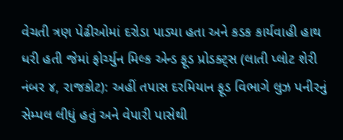વેચતી ત્રણ પેઢીઓમાં દરોડા પાડ્યા હતા અને કડક કાર્યવાહી હાથ ધરી હતી જેમાં ફોર્ચ્યુન મિલ્ક એન્ડ ફૂડ પ્રોડક્ટ્સ (લાતી પ્લોટ શેરી નંબર ૪, રાજકોટ): અહીં તપાસ દરમિયાન ફૂડ વિભાગે લુઝ પનીરનું સેમ્પલ લીધું હતું અને વેપારી પાસેથી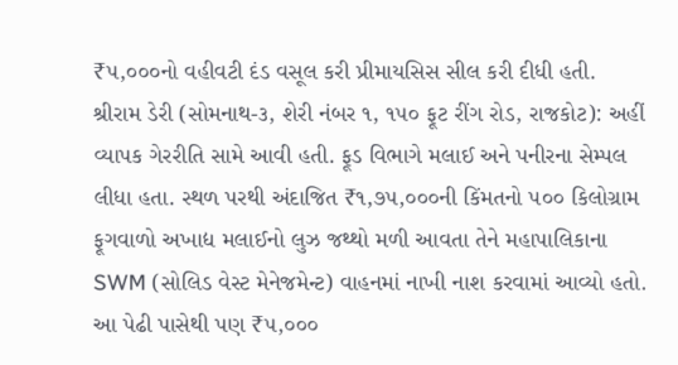₹૫,૦૦૦નો વહીવટી દંડ વસૂલ કરી પ્રીમાયસિસ સીલ કરી દીધી હતી. શ્રીરામ ડેરી (સોમનાથ-૩, શેરી નંબર ૧, ૧૫૦ ફૂટ રીંગ રોડ, રાજકોટ): અહીં વ્યાપક ગેરરીતિ સામે આવી હતી. ફૂડ વિભાગે મલાઈ અને પનીરના સેમ્પલ લીધા હતા. સ્થળ પરથી અંદાજિત ₹૧,૭૫,૦૦૦ની કિંમતનો ૫૦૦ કિલોગ્રામ ફૂગવાળો અખાદ્ય મલાઈનો લુઝ જથ્થો મળી આવતા તેને મહાપાલિકાના SWM (સોલિડ વેસ્ટ મેનેજમેન્ટ) વાહનમાં નાખી નાશ કરવામાં આવ્યો હતો. આ પેઢી પાસેથી પણ ₹૫,૦૦૦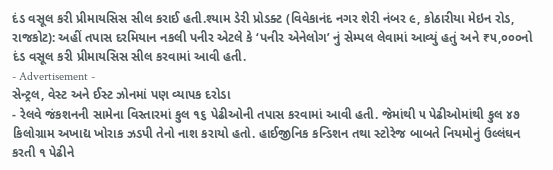દંડ વસૂલ કરી પ્રીમાયસિસ સીલ કરાઈ હતી.શ્યામ ડેરી પ્રોડક્ટ (વિવેકાનંદ નગર શેરી નંબર ૯, કોઠારીયા મેઇન રોડ, રાજકોટ): અહીં તપાસ દરમિયાન નકલી પનીર એટલે કે ‘પનીર એનેલોગ’ નું સેમ્પલ લેવામાં આવ્યું હતું અને ₹૫,૦૦૦નો દંડ વસૂલ કરી પ્રીમાયસિસ સીલ કરવામાં આવી હતી.
- Advertisement -
સેન્ટ્રલ, વેસ્ટ અને ઈસ્ટ ઝોનમાં પણ વ્યાપક દરોડા
- રેલવે જંકશનની સામેના વિસ્તારમાં કુલ ૧૬ પેઢીઓની તપાસ કરવામાં આવી હતી. જેમાંથી ૫ પેઢીઓમાંથી કુલ ૪૭ કિલોગ્રામ અખાદ્ય ખોરાક ઝડપી તેનો નાશ કરાયો હતો. હાઈજીનિક કન્ડિશન તથા સ્ટોરેજ બાબતે નિયમોનું ઉલ્લંઘન કરતી ૧ પેઢીને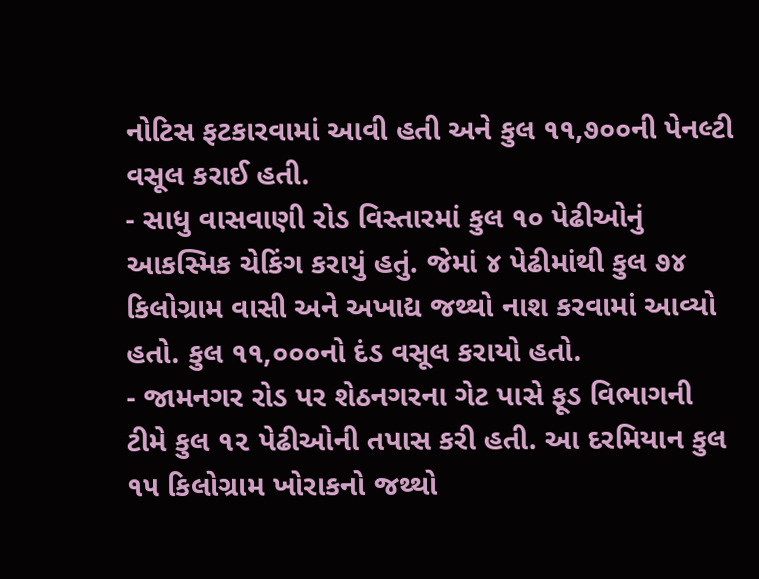નોટિસ ફટકારવામાં આવી હતી અને કુલ ૧૧,૭૦૦ની પેનલ્ટી વસૂલ કરાઈ હતી.
- સાધુ વાસવાણી રોડ વિસ્તારમાં કુલ ૧૦ પેઢીઓનું આકસ્મિક ચેકિંગ કરાયું હતું. જેમાં ૪ પેઢીમાંથી કુલ ૭૪ કિલોગ્રામ વાસી અને અખાદ્ય જથ્થો નાશ કરવામાં આવ્યો હતો. કુલ ૧૧,૦૦૦નો દંડ વસૂલ કરાયો હતો.
- જામનગર રોડ પર શેઠનગરના ગેટ પાસે ફૂડ વિભાગની ટીમે કુલ ૧૨ પેઢીઓની તપાસ કરી હતી. આ દરમિયાન કુલ ૧૫ કિલોગ્રામ ખોરાકનો જથ્થો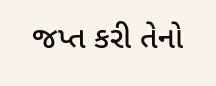જપ્ત કરી તેનો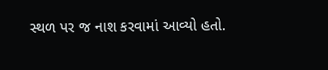સ્થળ પર જ નાશ કરવામાં આવ્યો હતો.